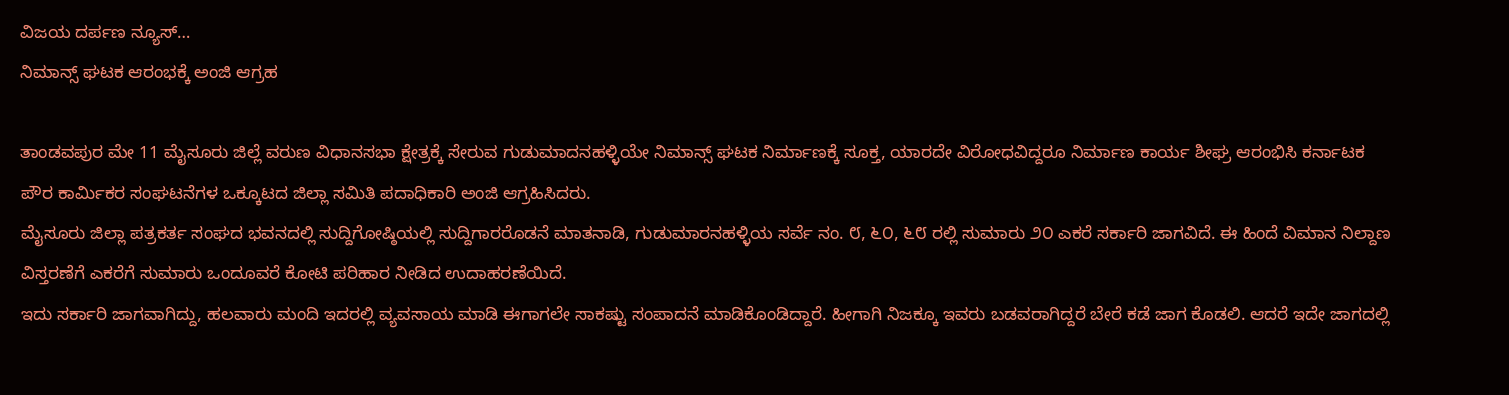ವಿಜಯ ದರ್ಪಣ ನ್ಯೂಸ್…
ನಿಮಾನ್ಸ್ ಘಟಕ ಆರಂಭಕ್ಕೆ ಅಂಜಿ ಆಗ್ರಹ

ತಾಂಡವಪುರ ಮೇ 11 ಮೈಸೂರು ಜಿಲ್ಲೆ ವರುಣ ವಿಧಾನಸಭಾ ಕ್ಷೇತ್ರಕ್ಕೆ ಸೇರುವ ಗುಡುಮಾದನಹಳ್ಳಿಯೇ ನಿಮಾನ್ಸ್ ಘಟಕ ನಿರ್ಮಾಣಕ್ಕೆ ಸೂಕ್ತ, ಯಾರದೇ ವಿರೋಧವಿದ್ದರೂ ನಿರ್ಮಾಣ ಕಾರ್ಯ ಶೀಘ್ರ ಆರಂಭಿಸಿ ಕರ್ನಾಟಕ ಪೌರ ಕಾರ್ಮಿಕರ ಸಂಘಟನೆಗಳ ಒಕ್ಕೂಟದ ಜಿಲ್ಲಾ ಸಮಿತಿ ಪದಾಧಿಕಾರಿ ಅಂಜಿ ಆಗ್ರಹಿಸಿದರು.
ಮೈಸೂರು ಜಿಲ್ಲಾ ಪತ್ರಕರ್ತ ಸಂಘದ ಭವನದಲ್ಲಿ ಸುದ್ದಿಗೋಷ್ಠಿಯಲ್ಲಿ ಸುದ್ದಿಗಾರರೊಡನೆ ಮಾತನಾಡಿ, ಗುಡುಮಾರನಹಳ್ಳಿಯ ಸರ್ವೆ ನಂ. ೮, ೬೦, ೬೮ ರಲ್ಲಿ ಸುಮಾರು ೨೦ ಎಕರೆ ಸರ್ಕಾರಿ ಜಾಗವಿದೆ. ಈ ಹಿಂದೆ ವಿಮಾನ ನಿಲ್ದಾಣ ವಿಸ್ತರಣೆಗೆ ಎಕರೆಗೆ ಸುಮಾರು ಒಂದೂವರೆ ಕೋಟಿ ಪರಿಹಾರ ನೀಡಿದ ಉದಾಹರಣೆಯಿದೆ.
ಇದು ಸರ್ಕಾರಿ ಜಾಗವಾಗಿದ್ದು, ಹಲವಾರು ಮಂದಿ ಇದರಲ್ಲಿ ವ್ಯವಸಾಯ ಮಾಡಿ ಈಗಾಗಲೇ ಸಾಕಷ್ಟು ಸಂಪಾದನೆ ಮಾಡಿಕೊಂಡಿದ್ದಾರೆ. ಹೀಗಾಗಿ ನಿಜಕ್ಕೂ ಇವರು ಬಡವರಾಗಿದ್ದರೆ ಬೇರೆ ಕಡೆ ಜಾಗ ಕೊಡಲಿ. ಆದರೆ ಇದೇ ಜಾಗದಲ್ಲಿ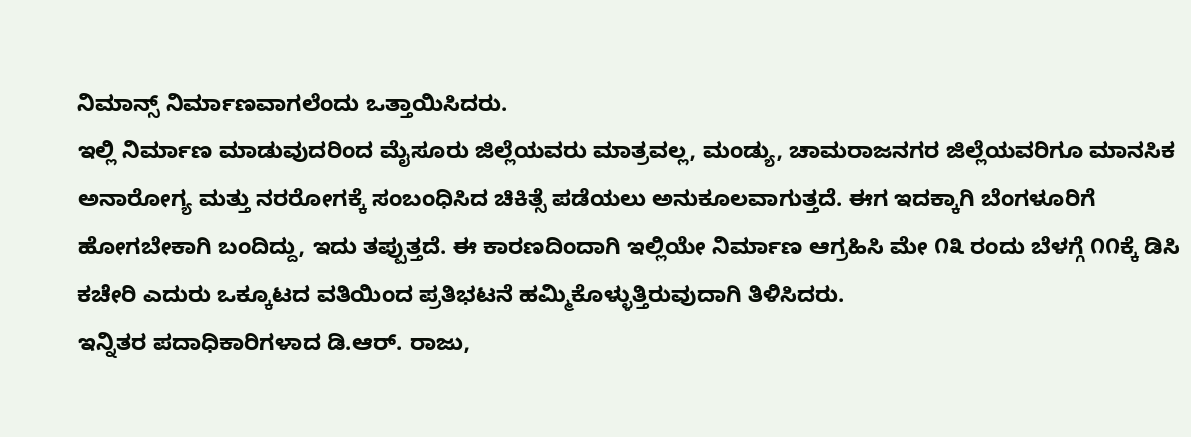ನಿಮಾನ್ಸ್ ನಿರ್ಮಾಣವಾಗಲೆಂದು ಒತ್ತಾಯಿಸಿದರು.
ಇಲ್ಲಿ ನಿರ್ಮಾಣ ಮಾಡುವುದರಿಂದ ಮೈಸೂರು ಜಿಲ್ಲೆಯವರು ಮಾತ್ರವಲ್ಲ, ಮಂಡ್ಯು, ಚಾಮರಾಜನಗರ ಜಿಲ್ಲೆಯವರಿಗೂ ಮಾನಸಿಕ ಅನಾರೋಗ್ಯ ಮತ್ತು ನರರೋಗಕ್ಕೆ ಸಂಬಂಧಿಸಿದ ಚಿಕಿತ್ಸೆ ಪಡೆಯಲು ಅನುಕೂಲವಾಗುತ್ತದೆ. ಈಗ ಇದಕ್ಕಾಗಿ ಬೆಂಗಳೂರಿಗೆ ಹೋಗಬೇಕಾಗಿ ಬಂದಿದ್ದು, ಇದು ತಪ್ಪುತ್ತದೆ. ಈ ಕಾರಣದಿಂದಾಗಿ ಇಲ್ಲಿಯೇ ನಿರ್ಮಾಣ ಆಗ್ರಹಿಸಿ ಮೇ ೧೩ ರಂದು ಬೆಳಗ್ಗೆ ೧೧ಕ್ಕೆ ಡಿಸಿ ಕಚೇರಿ ಎದುರು ಒಕ್ಕೂಟದ ವತಿಯಿಂದ ಪ್ರತಿಭಟನೆ ಹಮ್ಮಿಕೊಳ್ಳುತ್ತಿರುವುದಾಗಿ ತಿಳಿಸಿದರು.
ಇನ್ನಿತರ ಪದಾಧಿಕಾರಿಗಳಾದ ಡಿ.ಆರ್. ರಾಜು,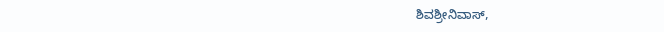ಶಿವಶ್ರೀನಿವಾಸ್,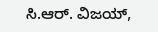ಸಿ.ಆರ್. ವಿಜಯ್,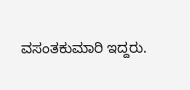ವಸಂತಕುಮಾರಿ ಇದ್ದರು.